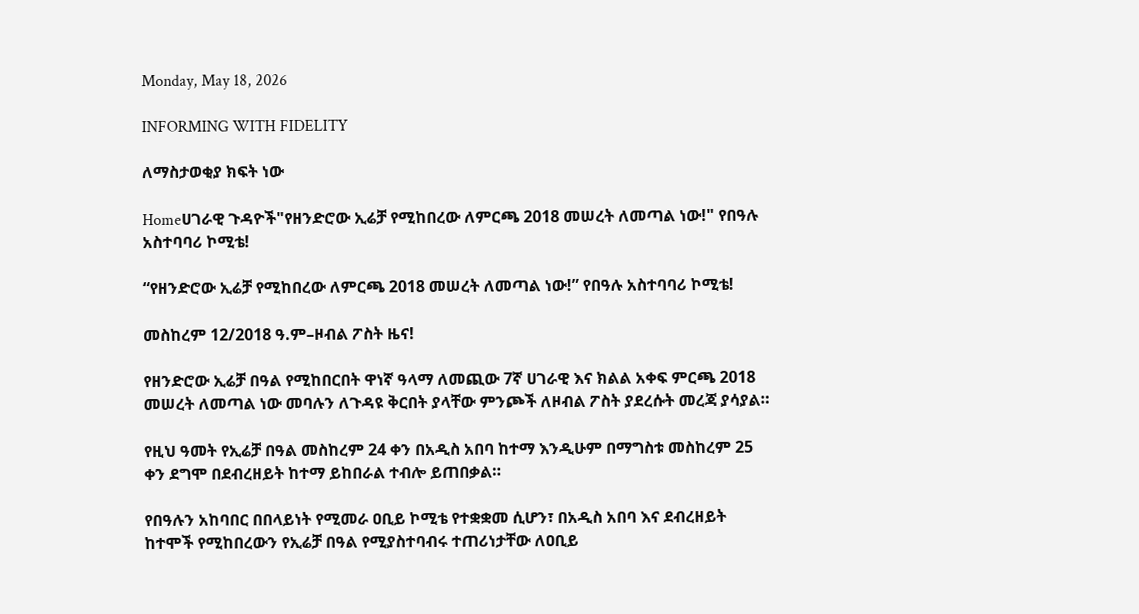Monday, May 18, 2026

INFORMING WITH FIDELITY

ለማስታወቂያ ክፍት ነው

Homeሀገራዊ ጉዳዮች"የዘንድሮው ኢሬቻ የሚከበረው ለምርጫ 2018 መሠረት ለመጣል ነው!" የበዓሉ አስተባባሪ ኮሚቴ!

“የዘንድሮው ኢሬቻ የሚከበረው ለምርጫ 2018 መሠረት ለመጣል ነው!” የበዓሉ አስተባባሪ ኮሚቴ!

መስከረም 12/2018 ዓ.ም–ዞብል ፖስት ዜና!

የዘንድሮው ኢሬቻ በዓል የሚከበርበት ዋነኛ ዓላማ ለመጪው 7ኛ ሀገራዊ እና ክልል አቀፍ ምርጫ 2018 መሠረት ለመጣል ነው መባሉን ለጉዳዩ ቅርበት ያላቸው ምንጮች ለዞብል ፖስት ያደረሱት መረጃ ያሳያል።

የዚህ ዓመት የኢሬቻ በዓል መስከረም 24 ቀን በአዲስ አበባ ከተማ እንዲሁም በማግስቱ መስከረም 25 ቀን ደግሞ በደብረዘይት ከተማ ይከበራል ተብሎ ይጠበቃል።

የበዓሉን አከባበር በበላይነት የሚመራ ዐቢይ ኮሚቴ የተቋቋመ ሲሆን፣ በአዲስ አበባ እና ደብረዘይት ከተሞች የሚከበረውን የኢሬቻ በዓል የሚያስተባብሩ ተጠሪነታቸው ለዐቢይ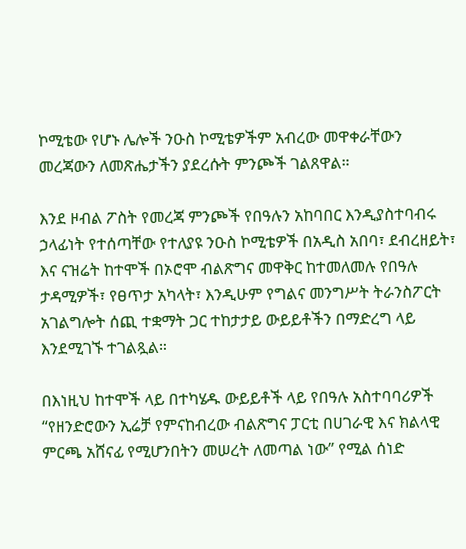ኮሚቴው የሆኑ ሌሎች ንዑስ ኮሚቴዎችም አብረው መዋቀራቸውን መረጃውን ለመጽሔታችን ያደረሱት ምንጮች ገልጸዋል።

እንደ ዞብል ፖስት የመረጃ ምንጮች የበዓሉን አከባበር እንዲያስተባብሩ ኃላፊነት የተሰጣቸው የተለያዩ ንዑስ ኮሚቴዎች በአዲስ አበባ፣ ደብረዘይት፣ እና ናዝሬት ከተሞች በኦሮሞ ብልጽግና መዋቅር ከተመለመሉ የበዓሉ ታዳሚዎች፣ የፀጥታ አካላት፣ እንዲሁም የግልና መንግሥት ትራንስፖርት አገልግሎት ሰጪ ተቋማት ጋር ተከታታይ ውይይቶችን በማድረግ ላይ እንደሚገኙ ተገልጿል።

በእነዚህ ከተሞች ላይ በተካሄዱ ውይይቶች ላይ የበዓሉ አስተባባሪዎች “የዘንድሮውን ኢሬቻ የምናከብረው ብልጽግና ፓርቲ በሀገራዊ እና ክልላዊ ምርጫ አሸናፊ የሚሆንበትን መሠረት ለመጣል ነው” የሚል ሰነድ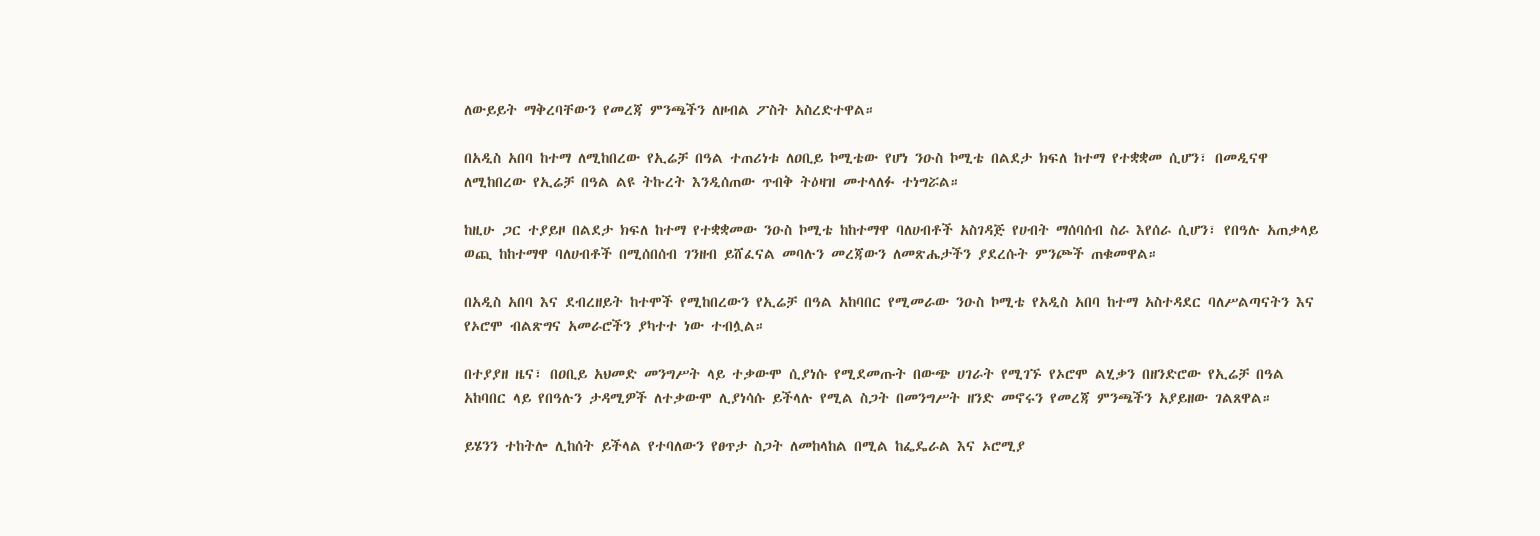ለውይይት ማቅረባቸውን የመረጃ ምንጫችን ለዞብል ፖስት አስረድተዋል።

በአዲስ አበባ ከተማ ለሚከበረው የኢሬቻ በዓል ተጠሪነቱ ለዐቢይ ኮሚቴው የሆነ ንዑስ ኮሚቴ በልደታ ክፍለ ከተማ የተቋቋመ ሲሆን፣ በመዲናዋ ለሚከበረው የኢሬቻ በዓል ልዩ ትኩረት እንዲሰጠው ጥብቅ ትዕዛዝ መተላለፉ ተነግሯል።

ከዚሁ ጋር ተያይዞ በልደታ ክፍለ ከተማ የተቋቋመው ንዑስ ኮሚቴ ከከተማዋ ባለሀብቶች አስገዳጅ የሀብት ማሰባሰብ ስራ እየሰራ ሲሆን፣ የበዓሉ አጠቃላይ ወጪ ከከተማዋ ባለሀብቶች በሚሰበሰብ ገንዘብ ይሸፈናል መባሉን መረጃውን ለመጽሔታችን ያደረሱት ምንጮች ጠቁመዋል።

በአዲስ አበባ እና ደብረዘይት ከተሞች የሚከበረውን የኢሬቻ በዓል አከባበር የሚመራው ንዑስ ኮሚቴ የአዲስ አበባ ከተማ አስተዳደር ባለሥልጣናትን እና የኦሮሞ ብልጽግና አመራሮችን ያካተተ ነው ተብሏል።

በተያያዘ ዜና፣ በዐቢይ አህመድ መንግሥት ላይ ተቃውሞ ሲያነሱ የሚደመጡት በውጭ ሀገራት የሚገኙ የኦሮሞ ልሂቃን በዘንድሮው የኢሬቻ በዓል አከባበር ላይ የበዓሉን ታዳሚዎች ለተቃውሞ ሊያነሳሱ ይችላሉ የሚል ስጋት በመንግሥት ዘንድ መኖሩን የመረጃ ምንጫችን አያይዘው ገልጸዋል።

ይሄንን ተከትሎ ሊከሰት ይችላል የተባለውን የፀጥታ ስጋት ለመከላከል በሚል ከፌዴራል እና ኦሮሚያ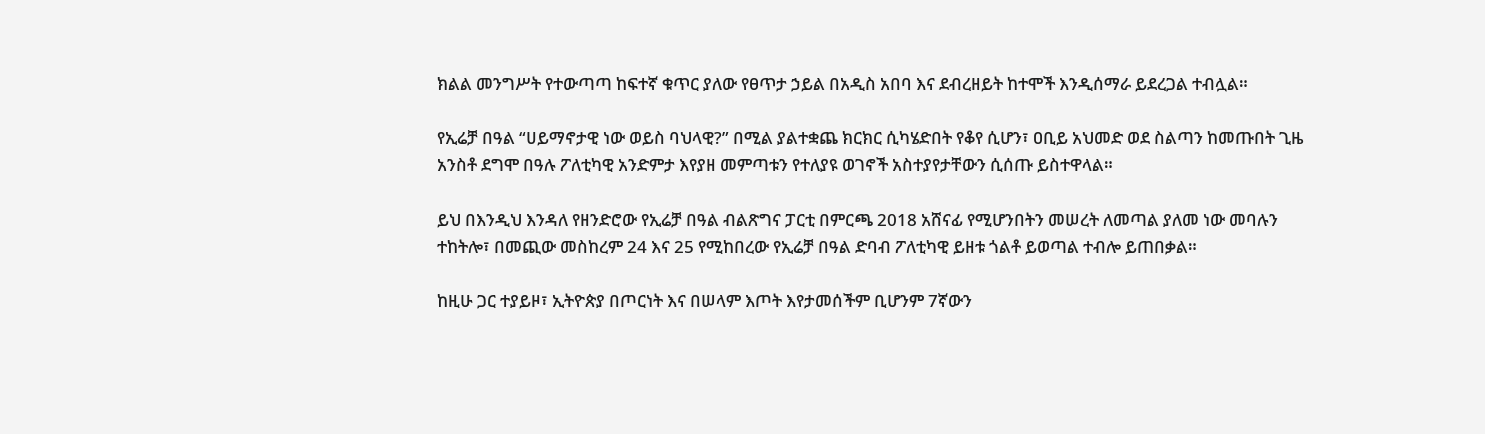ክልል መንግሥት የተውጣጣ ከፍተኛ ቁጥር ያለው የፀጥታ ኃይል በአዲስ አበባ እና ደብረዘይት ከተሞች እንዲሰማራ ይደረጋል ተብሏል።

የኢሬቻ በዓል “ሀይማኖታዊ ነው ወይስ ባህላዊ?” በሚል ያልተቋጨ ክርክር ሲካሄድበት የቆየ ሲሆን፣ ዐቢይ አህመድ ወደ ስልጣን ከመጡበት ጊዜ አንስቶ ደግሞ በዓሉ ፖለቲካዊ አንድምታ እየያዘ መምጣቱን የተለያዩ ወገኖች አስተያየታቸውን ሲሰጡ ይስተዋላል።

ይህ በእንዲህ እንዳለ የዘንድሮው የኢሬቻ በዓል ብልጽግና ፓርቲ በምርጫ 2018 አሸናፊ የሚሆንበትን መሠረት ለመጣል ያለመ ነው መባሉን ተከትሎ፣ በመጪው መስከረም 24 እና 25 የሚከበረው የኢሬቻ በዓል ድባብ ፖለቲካዊ ይዘቱ ጎልቶ ይወጣል ተብሎ ይጠበቃል።

ከዚሁ ጋር ተያይዞ፣ ኢትዮጵያ በጦርነት እና በሠላም እጦት እየታመሰችም ቢሆንም 7ኛውን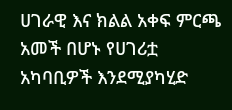ሀገራዊ እና ክልል አቀፍ ምርጫ አመች በሆኑ የሀገሪቷ አካባቢዎች እንደሚያካሂድ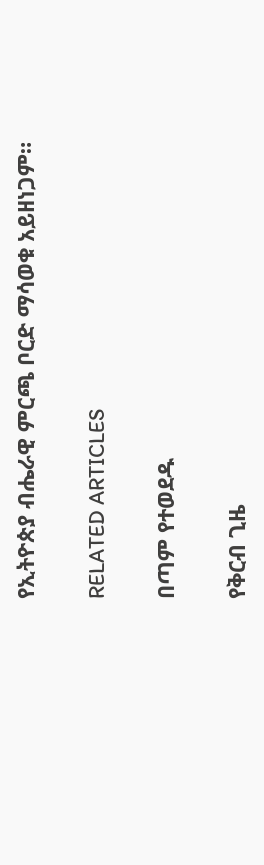የኢትዮጵያ ብሔራዊ ምርጫ ቦርድ ማሳወቁ አይዘነጋም።

RELATED ARTICLES

በጣም የተወደዱ

የቅርብ ጊዜ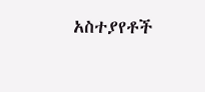አስተያየቶች